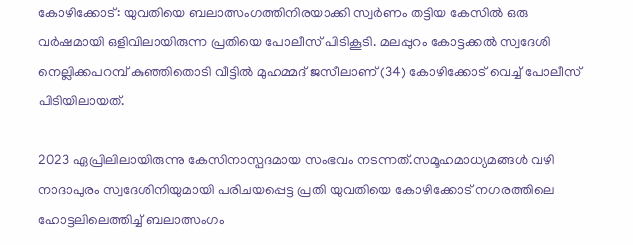കോഴിക്കോട്: യുവതിയെ ബലാത്സംഗത്തിനിരയാക്കി സ്വർണം തട്ടിയ കേസിൽ ഒരു വർഷമായി ഒളിവിലായിരുന്ന പ്രതിയെ പോലീസ് പിടികൂടി. മലപ്പുറം കോട്ടക്കൽ സ്വദേശി നെല്ലിക്കപറമ്പ് കുഞ്ഞിതൊടി വീട്ടിൽ മുഹമ്മദ് ജസീലാണ് (34) കോഴിക്കോട് വെച്ച് പോലീസ് പിടിയിലായത്.

2023 ഏപ്രിലിലായിരുന്നു കേസിനാസ്പദമായ സംഭവം നടന്നത്.സമൂഹമാധ്യമങ്ങൾ വഴി നാദാപുരം സ്വദേശിനിയുമായി പരിചയപ്പെട്ട പ്രതി യുവതിയെ കോഴിക്കോട് നഗരത്തിലെ ഹോട്ടലിലെത്തിച്ച് ബലാത്സംഗം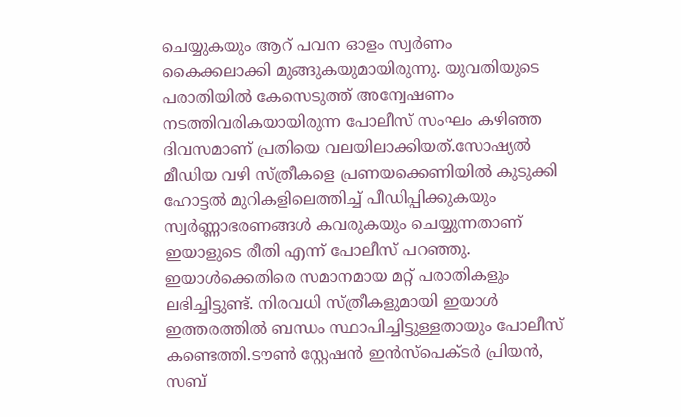ചെയ്യുകയും ആറ് പവന ഓളം സ്വർണം കൈക്കലാക്കി മുങ്ങുകയുമായിരുന്നു. യുവതിയുടെ പരാതിയിൽ കേസെടുത്ത് അന്വേഷണം നടത്തിവരികയായിരുന്ന പോലീസ് സംഘം കഴിഞ്ഞ ദിവസമാണ് പ്രതിയെ വലയിലാക്കിയത്.സോഷ്യൽ മീഡിയ വഴി സ്ത്രീകളെ പ്രണയക്കെണിയിൽ കുടുക്കി ഹോട്ടൽ മുറികളിലെത്തിച്ച് പീഡിപ്പിക്കുകയും സ്വർണ്ണാഭരണങ്ങൾ കവരുകയും ചെയ്യുന്നതാണ് ഇയാളുടെ രീതി എന്ന് പോലീസ് പറഞ്ഞു. ഇയാൾക്കെതിരെ സമാനമായ മറ്റ് പരാതികളും ലഭിച്ചിട്ടുണ്ട്. നിരവധി സ്ത്രീകളുമായി ഇയാൾ ഇത്തരത്തിൽ ബന്ധം സ്ഥാപിച്ചിട്ടുള്ളതായും പോലീസ് കണ്ടെത്തി.ടൗൺ സ്റ്റേഷൻ ഇൻസ്പെക്ടർ പ്രിയൻ, സബ്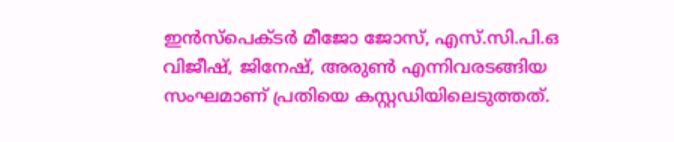ഇൻസ്പെക്ടർ മീജോ ജോസ്, എസ്.സി.പി.ഒ വിജീഷ്, ജിനേഷ്, അരുൺ എന്നിവരടങ്ങിയ സംഘമാണ് പ്രതിയെ കസ്റ്റഡിയിലെടുത്തത്.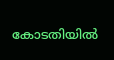കോടതിയിൽ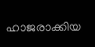ഹാജരാക്കിയ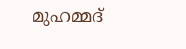മുഹമ്മദ്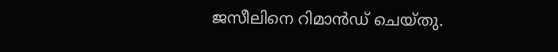ജസീലിനെ റിമാൻഡ് ചെയ്തു.